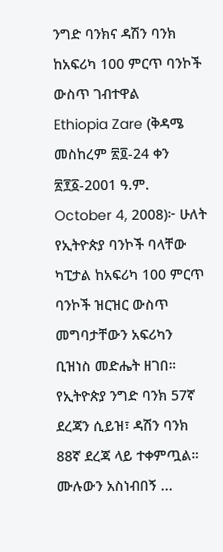ንግድ ባንክና ዳሽን ባንክ ከአፍሪካ 100 ምርጥ ባንኮች ውስጥ ገብተዋል
Ethiopia Zare (ቅዳሜ መስከረም ፳፬-24 ቀን ፳፻፩-2001 ዓ.ም. October 4, 2008)፦ ሁለት የኢትዮጵያ ባንኮች ባላቸው ካፒታል ከአፍሪካ 100 ምርጥ ባንኮች ዝርዝር ውስጥ መግባታቸውን አፍሪካን ቢዝነስ መድሔት ዘገበ። የኢትዮጵያ ንግድ ባንክ 57ኛ ደረጃን ሲይዝ፣ ዳሽን ባንክ 88ኛ ደረጃ ላይ ተቀምጧል።
ሙሉውን አስነብበኝ ...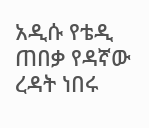አዲሱ የቴዲ ጠበቃ የዳኛው ረዳት ነበሩ